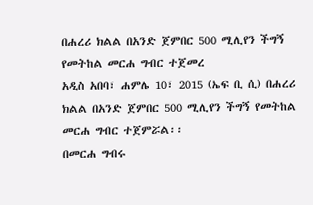በሐረሪ ክልል በአንድ ጀምበር 500 ሚሊየን ችግኝ የመትከል መርሐ ግብር ተጀመረ
አዲስ አበባ፣ ሐምሌ 10፣ 2015 (ኤፍ ቢ ሲ) በሐረሪ ክልል በአንድ ጀምበር 500 ሚሊየን ችግኝ የመትከል መርሐ ግብር ተጀምሯል፡፡
በመርሐ ግብሩ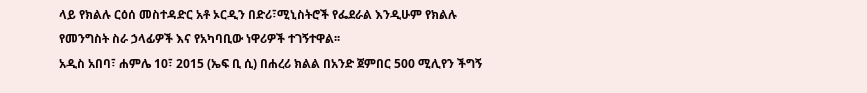ላይ የክልሉ ርዕሰ መስተዳድር አቶ ኦርዲን በድሪ፣ሚኒስትሮች የፌደራል እንዲሁም የክልሉ የመንግስት ስራ ኃላፊዎች እና የአካባቢው ነዋሪዎች ተገኝተዋል፡፡
አዲስ አበባ፣ ሐምሌ 10፣ 2015 (ኤፍ ቢ ሲ) በሐረሪ ክልል በአንድ ጀምበር 500 ሚሊየን ችግኝ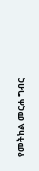የመትከል መርሐ ግብር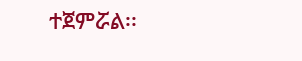ተጀምሯል፡፡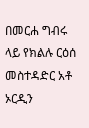በመርሐ ግብሩ ላይ የክልሉ ርዕሰ መስተዳድር አቶ ኦርዲን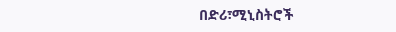በድሪ፣ሚኒስትሮች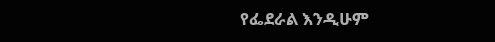የፌደራል እንዲሁም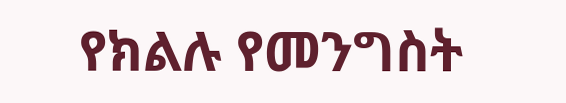የክልሉ የመንግስት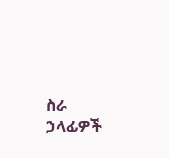ስራ ኃላፊዎች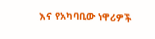እና የአካባቢው ነዋሪዎች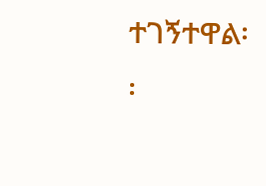ተገኝተዋል፡፡